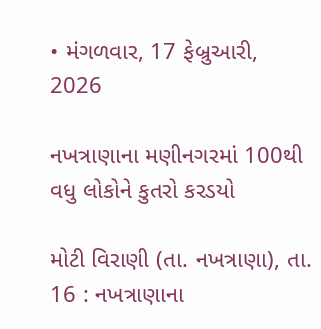• મંગળવાર, 17 ફેબ્રુઆરી, 2026

નખત્રાણાના મણીનગરમાં 100થી વધુ લોકોને કુતરો કરડયો

મોટી વિરાણી (તા. નખત્રાણા), તા. 16 : નખત્રાણાના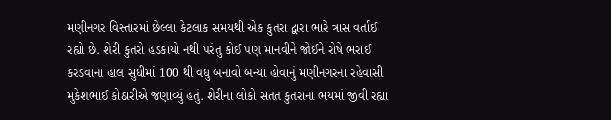મણીનગર વિસ્તારમાં છેલ્લા કેટલાક સમયથી એક કુતરા દ્વારા ભારે ત્રાસ વર્તાઈ રહ્યો છે. શેરી કુતરો હડકાયો નથી પરંતુ કોઈ પણ માનવીને જોઈને રોષે ભરાઈ કરડવાના હાલ સુધીમાં 100 થી વધુ બનાવો બન્યા હોવાનું મણીનગરના રહેવાસી મુકેશભાઈ કોઠારીએ જણાવ્યું હતું. શેરીના લોકો સતત કુતરાના ભયમાં જીવી રહ્યા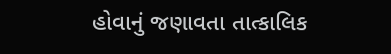હોવાનું જણાવતા તાત્કાલિક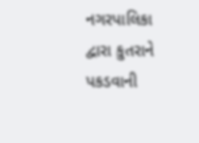નગરપાલિકા દ્વારા કુતરાને પકડવાની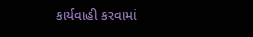કાર્યવાહી કરવામાં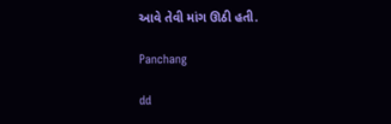આવે તેવી માંગ ઊઠી હતી.

Panchang

dd